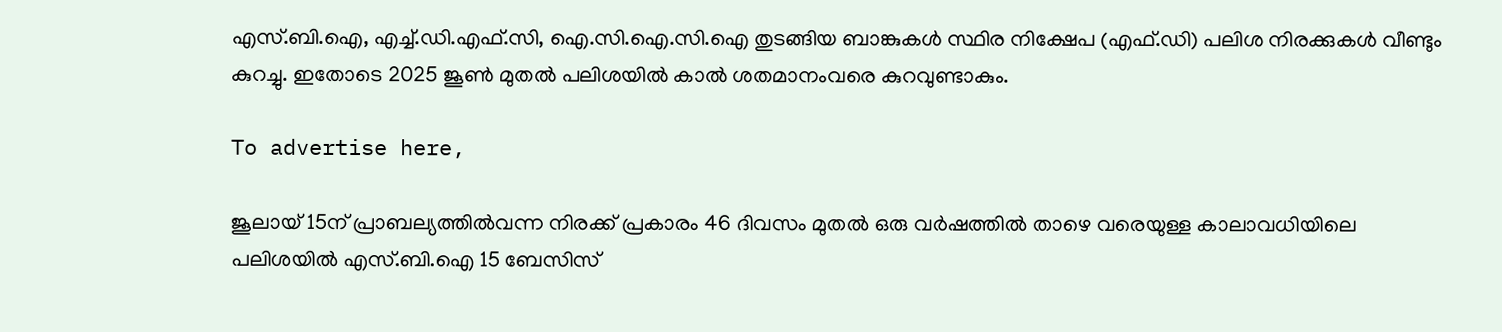എസ്.ബി.ഐ, എച്ച്.ഡി.എഫ്.സി, ഐ.സി.ഐ.സി.ഐ തുടങ്ങിയ ബാങ്കുകള്‍ സ്ഥിര നിക്ഷേപ (എഫ്.ഡി) പലിശ നിരക്കുകള്‍ വീണ്ടും കുറച്ചു. ഇതോടെ 2025 ജൂണ്‍ മുതല്‍ പലിശയില്‍ കാല്‍ ശതമാനംവരെ കുറവുണ്ടാകും.

To advertise here,

ജൂലായ് 15ന് പ്രാബല്യത്തില്‍വന്ന നിരക്ക് പ്രകാരം 46 ദിവസം മുതല്‍ ഒരു വര്‍ഷത്തില്‍ താഴെ വരെയുള്ള കാലാവധിയിലെ പലിശയില്‍ എസ്.ബി.ഐ 15 ബേസിസ്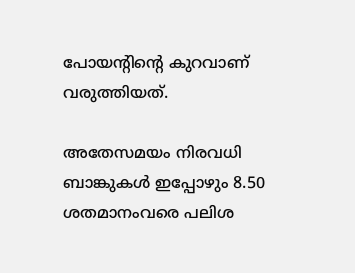പോയന്റിന്റെ കുറവാണ് വരുത്തിയത്.

അതേസമയം നിരവധി ബാങ്കുകള്‍ ഇപ്പോഴും 8.50 ശതമാനംവരെ പലിശ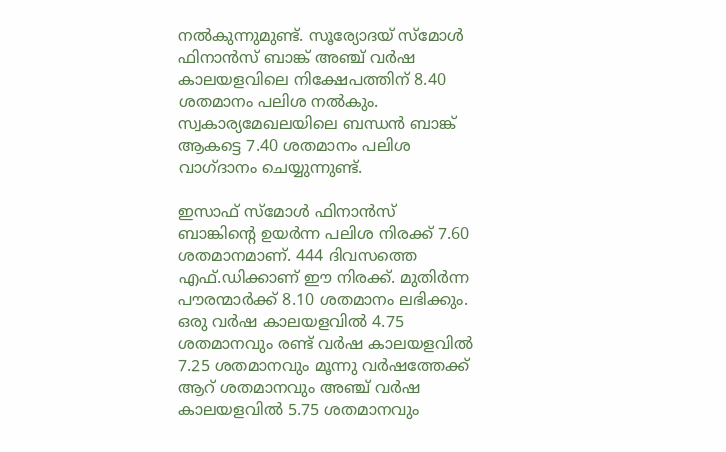നല്‍കുന്നുമുണ്ട്. സൂര്യോദയ് സ്‌മോള്‍ ഫിനാന്‍സ് ബാങ്ക് അഞ്ച് വര്‍ഷ കാലയളവിലെ നിക്ഷേപത്തിന് 8.40 ശതമാനം പലിശ നല്‍കും. സ്വകാര്യമേഖലയിലെ ബന്ധന്‍ ബാങ്ക് ആകട്ടെ 7.40 ശതമാനം പലിശ വാഗ്ദാനം ചെയ്യുന്നുണ്ട്.

ഇസാഫ് സ്‌മോള്‍ ഫിനാന്‍സ് ബാങ്കിന്റെ ഉയര്‍ന്ന പലിശ നിരക്ക് 7.60 ശതമാനമാണ്. 444 ദിവസത്തെ എഫ്.ഡിക്കാണ് ഈ നിരക്ക്. മുതിര്‍ന്ന പൗരന്മാര്‍ക്ക് 8.10 ശതമാനം ലഭിക്കും. ഒരു വര്‍ഷ കാലയളവില്‍ 4.75 ശതമാനവും രണ്ട് വര്‍ഷ കാലയളവില്‍ 7.25 ശതമാനവും മൂന്നു വര്‍ഷത്തേക്ക് ആറ് ശതമാനവും അഞ്ച് വര്‍ഷ കാലയളവില്‍ 5.75 ശതമാനവും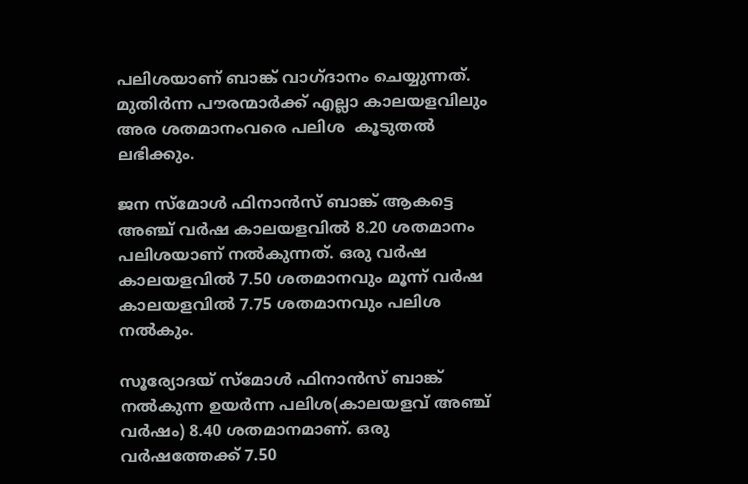പലിശയാണ് ബാങ്ക് വാഗ്ദാനം ചെയ്യുന്നത്. മുതിര്‍ന്ന പൗരന്മാര്‍ക്ക് എല്ലാ കാലയളവിലും അര ശതമാനംവരെ പലിശ  കൂടുതല്‍ ലഭിക്കും.

ജന സ്‌മോള്‍ ഫിനാന്‍സ് ബാങ്ക് ആകട്ടെ അഞ്ച് വര്‍ഷ കാലയളവില്‍ 8.20 ശതമാനം പലിശയാണ് നല്‍കുന്നത്. ഒരു വര്‍ഷ കാലയളവില്‍ 7.50 ശതമാനവും മൂന്ന് വര്‍ഷ കാലയളവില്‍ 7.75 ശതമാനവും പലിശ നല്‍കും.

സൂര്യോദയ് സ്‌മോള്‍ ഫിനാന്‍സ് ബാങ്ക് നല്‍കുന്ന ഉയര്‍ന്ന പലിശ(കാലയളവ് അഞ്ച് വര്‍ഷം) 8.40 ശതമാനമാണ്. ഒരു വര്‍ഷത്തേക്ക് 7.50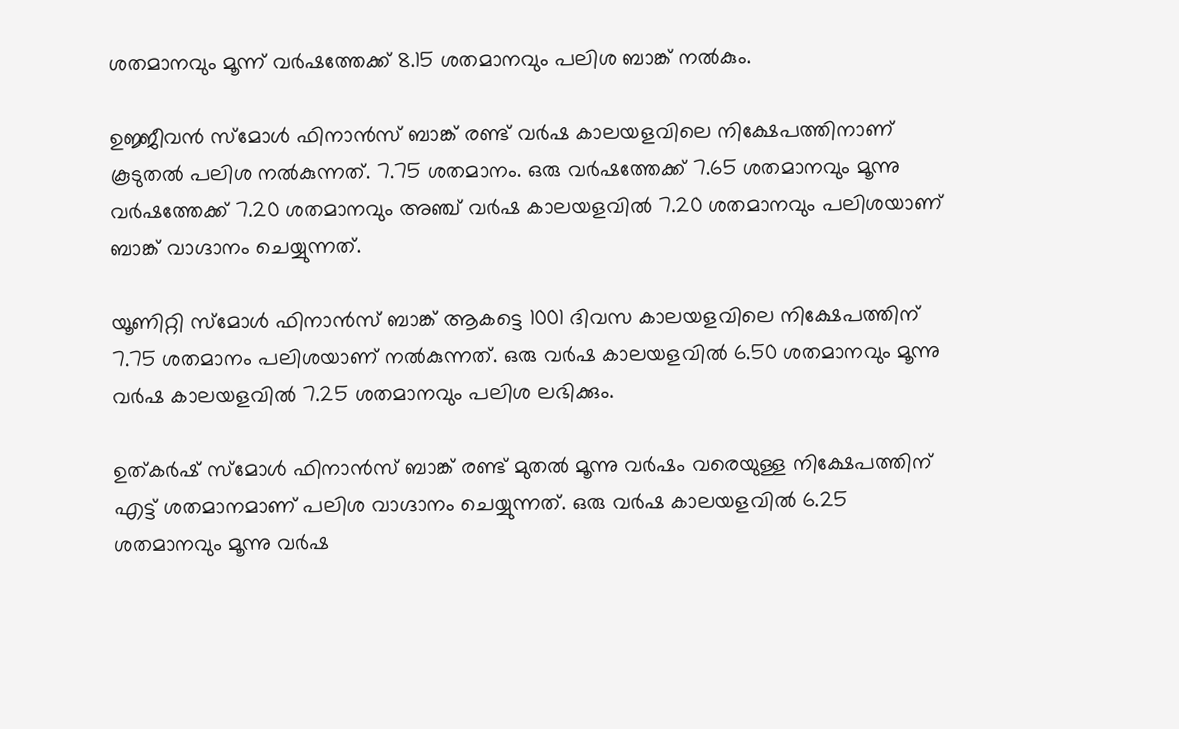ശതമാനവും മൂന്ന് വര്‍ഷത്തേക്ക് 8.15 ശതമാനവും പലിശ ബാങ്ക് നല്‍കും.

ഉജ്ജീവന്‍ സ്‌മോള്‍ ഫിനാന്‍സ് ബാങ്ക് രണ്ട് വര്‍ഷ കാലയളവിലെ നിക്ഷേപത്തിനാണ് കൂടുതല്‍ പലിശ നല്‍കുന്നത്. 7.75 ശതമാനം. ഒരു വര്‍ഷത്തേക്ക് 7.65 ശതമാനവും മൂന്നു വര്‍ഷത്തേക്ക് 7.20 ശതമാനവും അഞ്ച് വര്‍ഷ കാലയളവില്‍ 7.20 ശതമാനവും പലിശയാണ് ബാങ്ക് വാഗ്ദാനം ചെയ്യുന്നത്.

യൂണിറ്റി സ്‌മോള്‍ ഫിനാന്‍സ് ബാങ്ക് ആകട്ടെ 1001 ദിവസ കാലയളവിലെ നിക്ഷേപത്തിന് 7.75 ശതമാനം പലിശയാണ് നല്‍കുന്നത്. ഒരു വര്‍ഷ കാലയളവില്‍ 6.50 ശതമാനവും മൂന്നു വര്‍ഷ കാലയളവില്‍ 7.25 ശതമാനവും പലിശ ലഭിക്കും.

ഉത്കര്‍ഷ് സ്‌മോള്‍ ഫിനാന്‍സ് ബാങ്ക് രണ്ട് മുതല്‍ മൂന്നു വര്‍ഷം വരെയുള്ള നിക്ഷേപത്തിന് എട്ട് ശതമാനമാണ് പലിശ വാഗ്ദാനം ചെയ്യുന്നത്. ഒരു വര്‍ഷ കാലയളവില്‍ 6.25 ശതമാനവും മൂന്നു വര്‍ഷ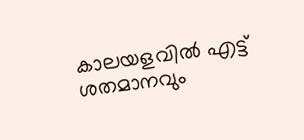കാലയളവില്‍ എട്ട് ശതമാനവും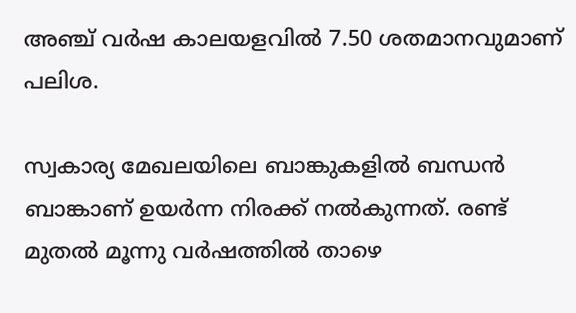അഞ്ച് വര്‍ഷ കാലയളവില്‍ 7.50 ശതമാനവുമാണ് പലിശ.

സ്വകാര്യ മേഖലയിലെ ബാങ്കുകളില്‍ ബന്ധന്‍ ബാങ്കാണ് ഉയര്‍ന്ന നിരക്ക് നല്‍കുന്നത്. രണ്ട് മുതല്‍ മൂന്നു വര്‍ഷത്തില്‍ താഴെ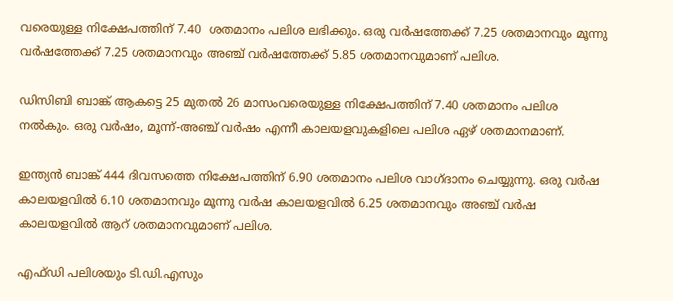വരെയുള്ള നിക്ഷേപത്തിന് 7.40  ശതമാനം പലിശ ലഭിക്കും. ഒരു വര്‍ഷത്തേക്ക് 7.25 ശതമാനവും മൂന്നു വര്‍ഷത്തേക്ക് 7.25 ശതമാനവും അഞ്ച് വര്‍ഷത്തേക്ക് 5.85 ശതമാനവുമാണ് പലിശ.

ഡിസിബി ബാങ്ക് ആകട്ടെ 25 മുതല്‍ 26 മാസംവരെയുള്ള നിക്ഷേപത്തിന് 7.40 ശതമാനം പലിശ നല്‍കും. ഒരു വര്‍ഷം, മൂന്ന്-അഞ്ച് വര്‍ഷം എന്നീ കാലയളവുകളിലെ പലിശ ഏഴ് ശതമാനമാണ്.

ഇന്ത്യന്‍ ബാങ്ക് 444 ദിവസത്തെ നിക്ഷേപത്തിന് 6.90 ശതമാനം പലിശ വാഗ്ദാനം ചെയ്യുന്നു. ഒരു വര്‍ഷ കാലയളവില്‍ 6.10 ശതമാനവും മൂന്നു വര്‍ഷ കാലയളവില്‍ 6.25 ശതമാനവും അഞ്ച് വര്‍ഷ കാലയളവില്‍ ആറ് ശതമാനവുമാണ് പലിശ.

എഫ്ഡി പലിശയും ടി.ഡി.എസും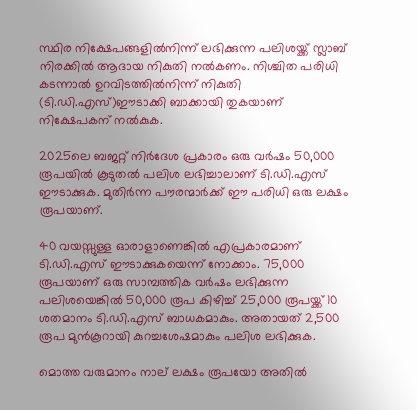സ്ഥിര നിക്ഷേപങ്ങളില്‍നിന്ന് ലഭിക്കുന്ന പലിശയ്ക്ക് സ്ലാബ് നിരക്കില്‍ ആദായ നികുതി നല്‍കണം. നിശ്ചിത പരിധി കടന്നാല്‍ ഉറവിടത്തില്‍നിന്ന് നികുതി (ടി.ഡി.എസ്)ഈടാക്കി ബാക്കായി തുകയാണ് നിക്ഷേപകന് നല്‍കുക.

2025ലെ ബജറ്റ് നിര്‍ദേശ പ്രകാരം ഒരു വര്‍ഷം 50,000 രൂപയില്‍ കൂടുതല്‍ പലിശ ലഭിച്ചാലാണ് ടി.ഡി.എസ് ഈടാക്കുക. മുതിര്‍ന്ന പൗരന്മാര്‍ക്ക് ഈ പരിധി ഒരു ലക്ഷം രൂപയാണ്.

40 വയസ്സുള്ള ഓരാളാണെങ്കില്‍ എപ്രകാരമാണ് ടി.ഡി.എസ് ഈടാക്കുകയെന്ന് നോക്കാം. 75,000 രൂപയാണ് ഒരു സാമ്പത്തിക വര്‍ഷം ലഭിക്കുന്ന പലിശയെങ്കില്‍ 50,000 രൂപ കിഴിച്ച് 25,000 രൂപയ്ക്ക് 10 ശതമാനം ടി.ഡി.എസ് ബാധകമാകും. അതായത് 2,500 രൂപ മുന്‍കൂറായി കുറച്ചശേഷമാകും പലിശ ലഭിക്കുക.

മൊത്ത വരുമാനം നാല് ലക്ഷം രൂപയോ അതില്‍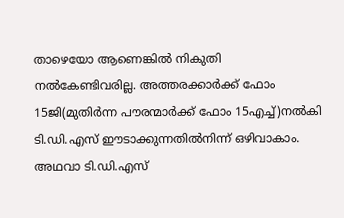താഴെയോ ആണെങ്കില്‍ നികുതി നല്‍കേണ്ടിവരില്ല. അത്തരക്കാര്‍ക്ക് ഫോം 15ജി(മുതിര്‍ന്ന പൗരന്മാര്‍ക്ക് ഫോം 15എച്ച്)നല്‍കി ടി.ഡി.എസ് ഈടാക്കുന്നതില്‍നിന്ന് ഒഴിവാകാം. അഥവാ ടി.ഡി.എസ്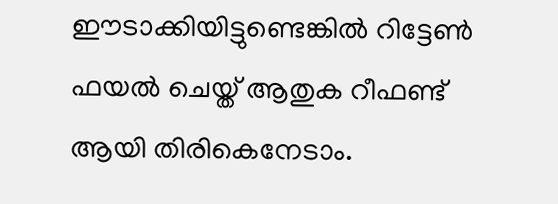ഈടാക്കിയിട്ടുണ്ടെങ്കില്‍ റിട്ടേണ്‍ ഫയല്‍ ചെയ്ത് ആതുക റീഫണ്ട് ആയി തിരികെനേടാം.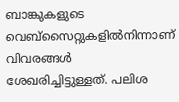ബാങ്കുകളുടെ വെബ്‌സൈറ്റുകളില്‍നിന്നാണ് വിവരങ്ങള്‍ ശേഖരിച്ചിട്ടുള്ളത്. പലിശ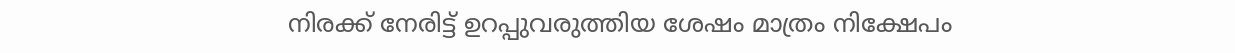നിരക്ക് നേരിട്ട് ഉറപ്പുവരുത്തിയ ശേഷം മാത്രം നിക്ഷേപം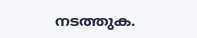നടത്തുക.